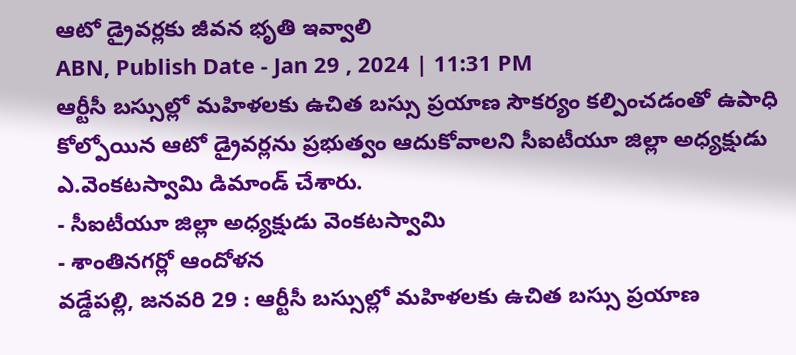ఆటో డ్రైవర్లకు జీవన భృతి ఇవ్వాలి
ABN, Publish Date - Jan 29 , 2024 | 11:31 PM
ఆర్టీసీ బస్సుల్లో మహిళలకు ఉచిత బస్సు ప్రయాణ సౌకర్యం కల్పించడంతో ఉపాధి కోల్పోయిన ఆటో డ్రైవర్లను ప్రభుత్వం ఆదుకోవాలని సీఐటీయూ జిల్లా అధ్యక్షుడు ఎ.వెంకటస్వామి డిమాండ్ చేశారు.
- సీఐటీయూ జిల్లా అధ్యక్షుడు వెంకటస్వామి
- శాంతినగర్లో ఆందోళన
వడ్డేపల్లి, జనవరి 29 : ఆర్టీసీ బస్సుల్లో మహిళలకు ఉచిత బస్సు ప్రయాణ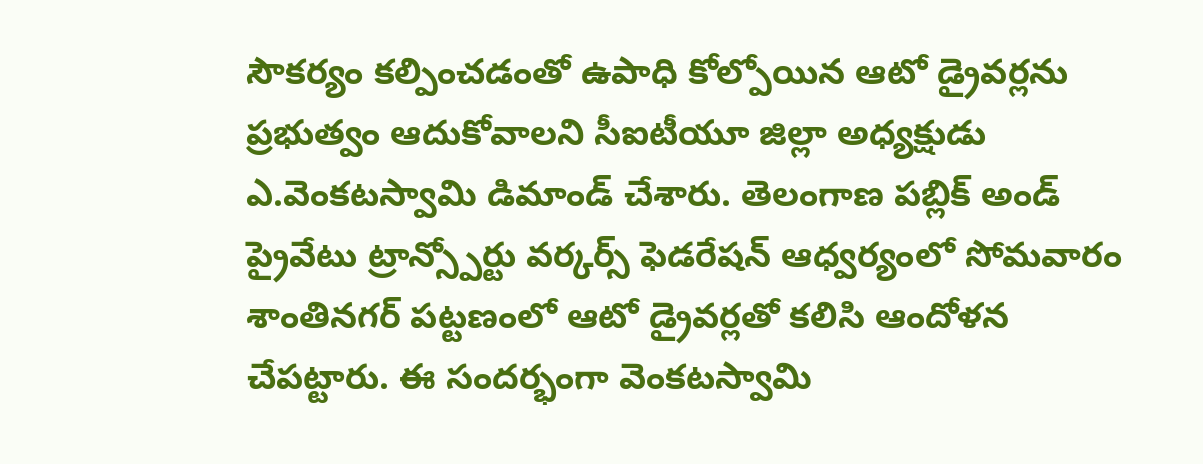సౌకర్యం కల్పించడంతో ఉపాధి కోల్పోయిన ఆటో డ్రైవర్లను ప్రభుత్వం ఆదుకోవాలని సీఐటీయూ జిల్లా అధ్యక్షుడు ఎ.వెంకటస్వామి డిమాండ్ చేశారు. తెలంగాణ పబ్లిక్ అండ్ ప్రైవేటు ట్రాన్స్పోర్టు వర్కర్స్ ఫెడరేషన్ ఆధ్వర్యంలో సోమవారం శాంతినగర్ పట్టణంలో ఆటో డ్రైవర్లతో కలిసి ఆందోళన చేపట్టారు. ఈ సందర్భంగా వెంకటస్వామి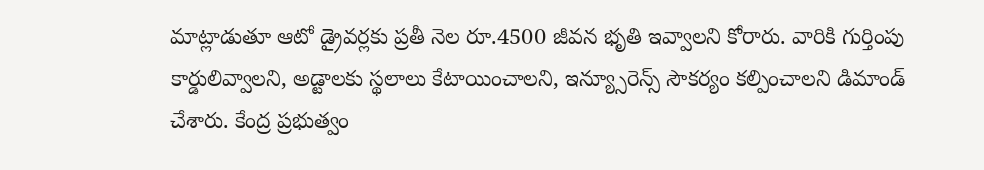మాట్లాడుతూ ఆటో డ్రైవర్లకు ప్రతీ నెల రూ.4500 జీవన భృతి ఇవ్వాలని కోరారు. వారికి గుర్తింపు కార్డులివ్వాలని, అడ్టాలకు స్థలాలు కేటాయించాలని, ఇన్య్సూరెన్స్ సౌకర్యం కల్పించాలని డిమాండ్ చేశారు. కేంద్ర ప్రభుత్వం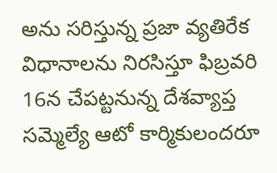అను సరిస్తున్న ప్రజా వ్యతిరేక విధానాలను నిరసిస్తూ ఫిబ్రవరి 16న చేపట్టనున్న దేశవ్యాప్త సమ్మెల్యే ఆటో కార్మికులందరూ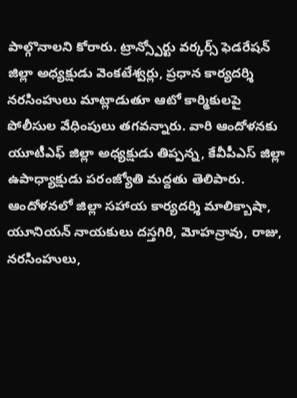పాల్గొనాలని కోరారు. ట్రాన్స్పోర్టు వర్కర్స్ ఫెడరేషన్ జిల్లా అధ్యక్షుడు వెంకటేశ్వర్లు, ప్రధాన కార్యదర్శి నరసింహులు మాట్లాడుతూ ఆటో కార్మికులపై పోలీసుల వేధింపులు తగవన్నారు. వారి ఆందోళనకు యూటీఎఫ్ జిల్లా అధ్యక్షుడు తిప్పన్న, కేవీపీఎస్ జిల్లా ఉపాధ్యాక్షుడు పరంజ్యోతి మద్దతు తెలిపారు. ఆందోళనలో జిల్లా సహాయ కార్యదర్శి మాలిక్బాషా, యూనియన్ నాయకులు దస్తగిరి, మోహన్రావు, రాజు, నరసింహులు,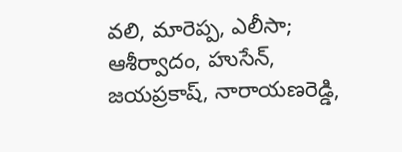వలి, మారెప్ప, ఎలీసా; ఆశీర్వాదం, హుసేన్, జయప్రకాష్, నారాయణరెడ్డి,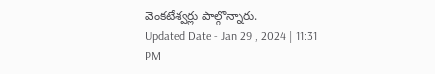వెంకటేశ్వర్లు పాల్గొన్నారు.
Updated Date - Jan 29 , 2024 | 11:31 PM